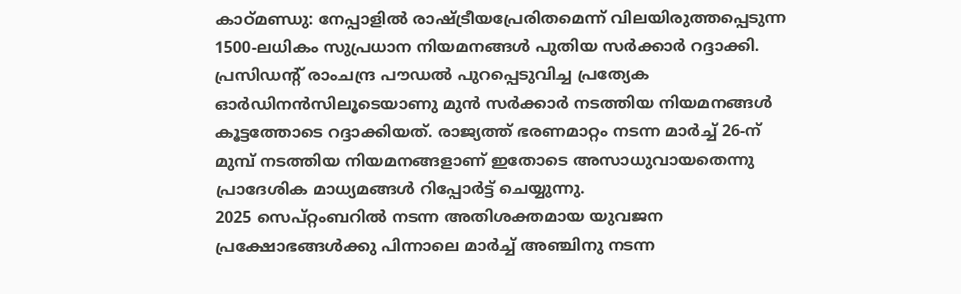കാഠ്മണ്ഡു: നേപ്പാളിൽ രാഷ്ട്രീയപ്രേരിതമെന്ന് വിലയിരുത്തപ്പെടുന്ന 1500-ലധികം സുപ്രധാന നിയമനങ്ങൾ പുതിയ സർക്കാർ റദ്ദാക്കി. പ്രസിഡന്റ് രാംചന്ദ്ര പൗഡൽ പുറപ്പെടുവിച്ച പ്രത്യേക ഓർഡിനൻസിലൂടെയാണു മുൻ സർക്കാർ നടത്തിയ നിയമനങ്ങൾ കൂട്ടത്തോടെ റദ്ദാക്കിയത്. രാജ്യത്ത് ഭരണമാറ്റം നടന്ന മാർച്ച് 26-ന് മുമ്പ് നടത്തിയ നിയമനങ്ങളാണ് ഇതോടെ അസാധുവായതെന്നു പ്രാദേശിക മാധ്യമങ്ങൾ റിപ്പോർട്ട് ചെയ്യുന്നു.
2025 സെപ്റ്റംബറിൽ നടന്ന അതിശക്തമായ യുവജന പ്രക്ഷോഭങ്ങൾക്കു പിന്നാലെ മാർച്ച് അഞ്ചിനു നടന്ന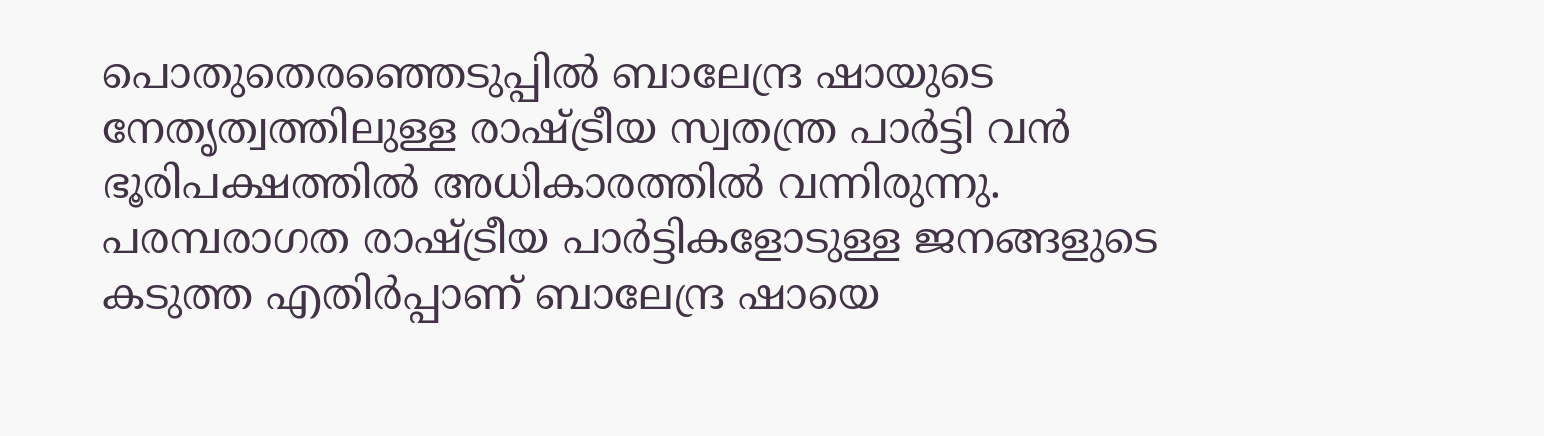പൊതുതെരഞ്ഞെടുപ്പിൽ ബാലേന്ദ്ര ഷായുടെ നേതൃത്വത്തിലുള്ള രാഷ്ട്രീയ സ്വതന്ത്ര പാർട്ടി വൻ ഭൂരിപക്ഷത്തിൽ അധികാരത്തിൽ വന്നിരുന്നു. പരമ്പരാഗത രാഷ്ട്രീയ പാർട്ടികളോടുള്ള ജനങ്ങളുടെ കടുത്ത എതിർപ്പാണ് ബാലേന്ദ്ര ഷായെ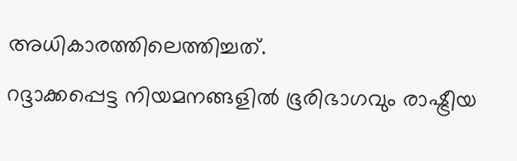അധികാരത്തിലെത്തിച്ചത്.
റദ്ദാക്കപ്പെട്ട നിയമനങ്ങളിൽ ഭൂരിഭാഗവും രാഷ്ട്രീയ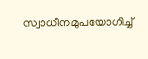സ്വാധീനമുപയോഗിച്ച്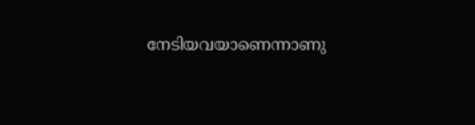നേടിയവയാണെന്നാണു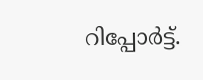റിപ്പോർട്ട്.